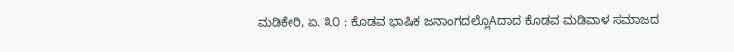ಮಡಿಕೇರಿ, ಏ. ೩೦ : ಕೊಡವ ಭಾಷಿಕ ಜನಾಂಗದಲ್ಲೊAದಾದ ಕೊಡವ ಮಡಿವಾಳ ಸಮಾಜದ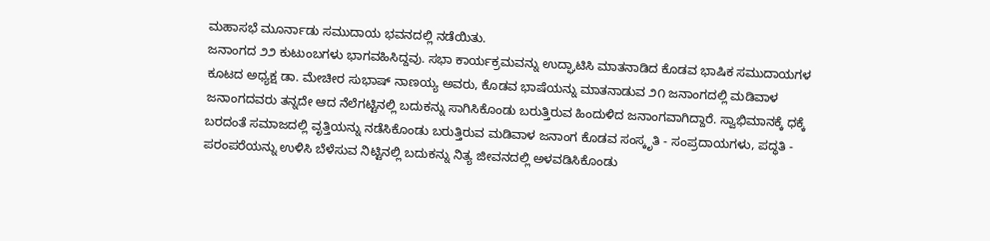ಮಹಾಸಭೆ ಮೂರ್ನಾಡು ಸಮುದಾಯ ಭವನದಲ್ಲಿ ನಡೆಯಿತು.
ಜನಾಂಗದ ೨೨ ಕುಟುಂಬಗಳು ಭಾಗವಹಿಸಿದ್ದವು. ಸಭಾ ಕಾರ್ಯಕ್ರಮವನ್ನು ಉದ್ಘಾಟಿಸಿ ಮಾತನಾಡಿದ ಕೊಡವ ಭಾಷಿಕ ಸಮುದಾಯಗಳ ಕೂಟದ ಅಧ್ಯಕ್ಷ ಡಾ. ಮೇಚೀರ ಸುಭಾಷ್ ನಾಣಯ್ಯ ಅವರು, ಕೊಡವ ಭಾಷೆಯನ್ನು ಮಾತನಾಡುವ ೨೧ ಜನಾಂಗದಲ್ಲಿ ಮಡಿವಾಳ ಜನಾಂಗದವರು ತನ್ನದೇ ಆದ ನೆಲೆಗಟ್ಟಿನಲ್ಲಿ ಬದುಕನ್ನು ಸಾಗಿಸಿಕೊಂಡು ಬರುತ್ತಿರುವ ಹಿಂದುಳಿದ ಜನಾಂಗವಾಗಿದ್ದಾರೆ. ಸ್ವಾಭಿಮಾನಕ್ಕೆ ಧಕ್ಕೆ ಬರದಂತೆ ಸಮಾಜದಲ್ಲಿ ವೃತ್ತಿಯನ್ನು ನಡೆಸಿಕೊಂಡು ಬರುತ್ತಿರುವ ಮಡಿವಾಳ ಜನಾಂಗ ಕೊಡವ ಸಂಸ್ಕೃತಿ - ಸಂಪ್ರದಾಯಗಳು, ಪದ್ಧತಿ - ಪರಂಪರೆಯನ್ನು ಉಳಿಸಿ ಬೆಳೆಸುವ ನಿಟ್ಟಿನಲ್ಲಿ ಬದುಕನ್ನು ನಿತ್ಯ ಜೀವನದಲ್ಲಿ ಅಳವಡಿಸಿಕೊಂಡು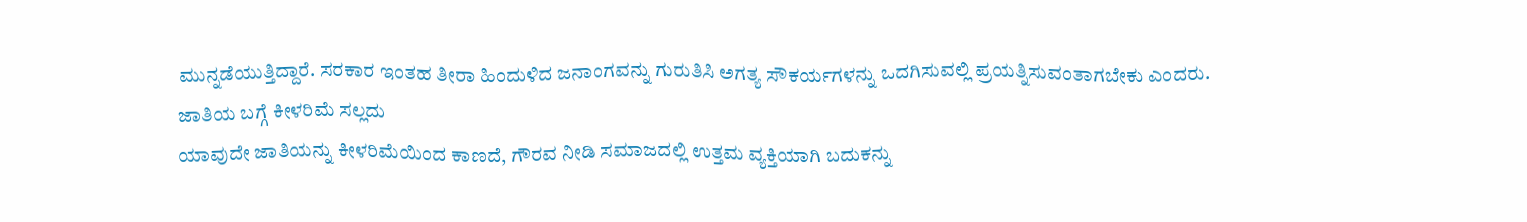ಮುನ್ನಡೆಯುತ್ತಿದ್ದಾರೆ. ಸರಕಾರ ಇಂತಹ ತೀರಾ ಹಿಂದುಳಿದ ಜನಾಂಗವನ್ನು ಗುರುತಿಸಿ ಅಗತ್ಯ ಸೌಕರ್ಯಗಳನ್ನು ಒದಗಿಸುವಲ್ಲಿ ಪ್ರಯತ್ನಿಸುವಂತಾಗಬೇಕು ಎಂದರು.
ಜಾತಿಯ ಬಗ್ಗೆ ಕೀಳರಿಮೆ ಸಲ್ಲದು
ಯಾವುದೇ ಜಾತಿಯನ್ನು ಕೀಳರಿಮೆಯಿಂದ ಕಾಣದೆ, ಗೌರವ ನೀಡಿ ಸಮಾಜದಲ್ಲಿ ಉತ್ತಮ ವ್ಯಕ್ತಿಯಾಗಿ ಬದುಕನ್ನು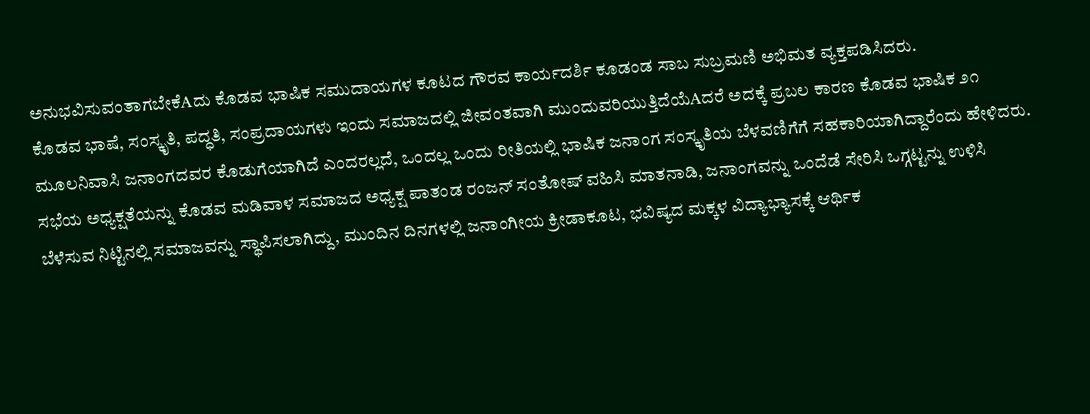ಅನುಭವಿಸುವಂತಾಗಬೇಕೆAದು ಕೊಡವ ಭಾಷಿಕ ಸಮುದಾಯಗಳ ಕೂಟದ ಗೌರವ ಕಾರ್ಯದರ್ಶಿ ಕೂಡಂಡ ಸಾಬ ಸುಬ್ರಮಣಿ ಅಭಿಮತ ವ್ಯಕ್ತಪಡಿಸಿದರು.
ಕೊಡವ ಭಾಷೆ, ಸಂಸ್ಕೃತಿ, ಪದ್ಧತಿ, ಸಂಪ್ರದಾಯಗಳು ಇಂದು ಸಮಾಜದಲ್ಲಿ ಜೀವಂತವಾಗಿ ಮುಂದುವರಿಯುತ್ತಿದೆಯೆAದರೆ ಅದಕ್ಕೆ ಪ್ರಬಲ ಕಾರಣ ಕೊಡವ ಭಾಷಿಕ ೨೧ ಮೂಲನಿವಾಸಿ ಜನಾಂಗದವರ ಕೊಡುಗೆಯಾಗಿದೆ ಎಂದರಲ್ಲದೆ, ಒಂದಲ್ಲ ಒಂದು ರೀತಿಯಲ್ಲಿ ಭಾಷಿಕ ಜನಾಂಗ ಸಂಸ್ಕೃತಿಯ ಬೆಳವಣಿಗೆಗೆ ಸಹಕಾರಿಯಾಗಿದ್ದಾರೆಂದು ಹೇಳಿದರು.
ಸಭೆಯ ಅಧ್ಯಕ್ಷತೆಯನ್ನು ಕೊಡವ ಮಡಿವಾಳ ಸಮಾಜದ ಅಧ್ಯಕ್ಷ ಪಾತಂಡ ರಂಜನ್ ಸಂತೋಷ್ ವಹಿಸಿ ಮಾತನಾಡಿ, ಜನಾಂಗವನ್ನು ಒಂದೆಡೆ ಸೇರಿಸಿ ಒಗ್ಗಟ್ಟನ್ನು ಉಳಿಸಿ ಬೆಳೆಸುವ ನಿಟ್ಟಿನಲ್ಲಿ ಸಮಾಜವನ್ನು ಸ್ಥಾಪಿಸಲಾಗಿದ್ದು, ಮುಂದಿನ ದಿನಗಳಲ್ಲಿ ಜನಾಂಗೀಯ ಕ್ರೀಡಾಕೂಟ, ಭವಿಷ್ಯದ ಮಕ್ಕಳ ವಿದ್ಯಾಭ್ಯಾಸಕ್ಕೆ ಆರ್ಥಿಕ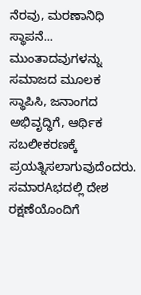ನೆರವು, ಮರಣಾನಿಧಿ ಸ್ಥಾಪನೆ... ಮುಂತಾದವುಗಳನ್ನು ಸಮಾಜದ ಮೂಲಕ ಸ್ಥಾಪಿಸಿ, ಜನಾಂಗದ ಅಭಿವೃದ್ಧಿಗೆ, ಆರ್ಥಿಕ ಸಬಲೀಕರಣಕ್ಕೆ ಪ್ರಯತ್ನಿಸಲಾಗುವುದೆಂದರು.
ಸಮಾರAಭದಲ್ಲಿ ದೇಶ ರಕ್ಷಣೆಯೊಂದಿಗೆ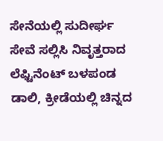ಸೇನೆಯಲ್ಲಿ ಸುದೀರ್ಘ ಸೇವೆ ಸಲ್ಲಿಸಿ ನಿವೃತ್ತರಾದ ಲೆಫ್ಟಿನೆಂಟ್ ಬಳಪಂಡ ಡಾಲಿ, ಕ್ರೀಡೆಯಲ್ಲಿ ಚಿನ್ನದ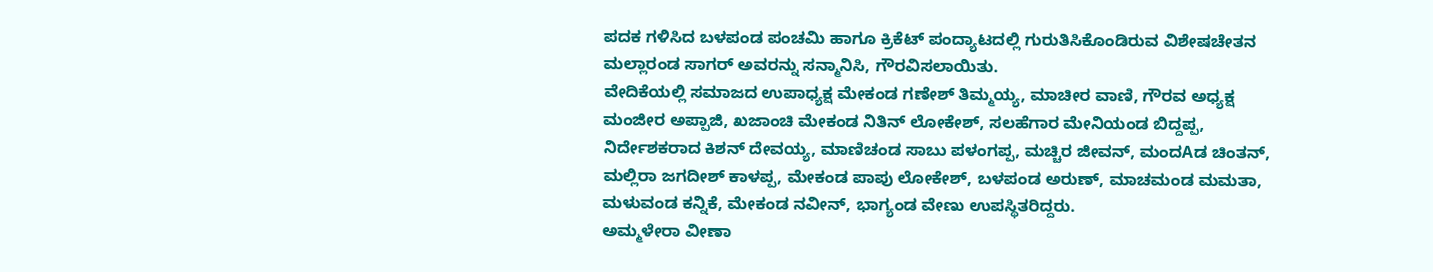ಪದಕ ಗಳಿಸಿದ ಬಳಪಂಡ ಪಂಚಮಿ ಹಾಗೂ ಕ್ರಿಕೆಟ್ ಪಂದ್ಯಾಟದಲ್ಲಿ ಗುರುತಿಸಿಕೊಂಡಿರುವ ವಿಶೇಷಚೇತನ ಮಲ್ಲಾರಂಡ ಸಾಗರ್ ಅವರನ್ನು ಸನ್ಮಾನಿಸಿ, ಗೌರವಿಸಲಾಯಿತು.
ವೇದಿಕೆಯಲ್ಲಿ ಸಮಾಜದ ಉಪಾಧ್ಯಕ್ಷ ಮೇಕಂಡ ಗಣೇಶ್ ತಿಮ್ಮಯ್ಯ, ಮಾಚೀರ ವಾಣಿ, ಗೌರವ ಅಧ್ಯಕ್ಷ ಮಂಜೀರ ಅಪ್ಪಾಜಿ, ಖಜಾಂಚಿ ಮೇಕಂಡ ನಿತಿನ್ ಲೋಕೇಶ್, ಸಲಹೆಗಾರ ಮೇನಿಯಂಡ ಬಿದ್ದಪ್ಪ, ನಿರ್ದೇಶಕರಾದ ಕಿಶನ್ ದೇವಯ್ಯ, ಮಾಣಿಚಂಡ ಸಾಬು ಪಳಂಗಪ್ಪ, ಮಚ್ಚಿರ ಜೀವನ್, ಮಂದAಡ ಚಿಂತನ್, ಮಲ್ಲಿರಾ ಜಗದೀಶ್ ಕಾಳಪ್ಪ, ಮೇಕಂಡ ಪಾಪು ಲೋಕೇಶ್, ಬಳಪಂಡ ಅರುಣ್, ಮಾಚಮಂಡ ಮಮತಾ, ಮಳುವಂಡ ಕನ್ನಿಕೆ, ಮೇಕಂಡ ನವೀನ್, ಭಾಗ್ಯಂಡ ವೇಣು ಉಪಸ್ಥಿತರಿದ್ದರು.
ಅಮ್ಮಳೇರಾ ವೀಣಾ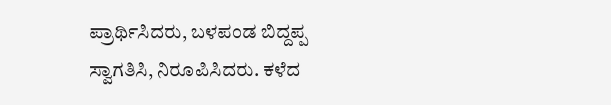ಪ್ರಾರ್ಥಿಸಿದರು, ಬಳಪಂಡ ಬಿದ್ದಪ್ಪ ಸ್ವಾಗತಿಸಿ, ನಿರೂಪಿಸಿದರು. ಕಳೆದ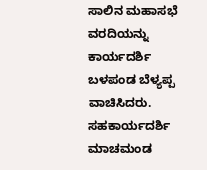ಸಾಲಿನ ಮಹಾಸಭೆ ವರದಿಯನ್ನು ಕಾರ್ಯದರ್ಶಿ ಬಳಪಂಡ ಬೆಳ್ಯಪ್ಪ ವಾಚಿಸಿದರು. ಸಹಕಾರ್ಯದರ್ಶಿ ಮಾಚಮಂಡ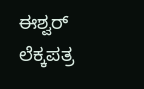ಈಶ್ವರ್ ಲೆಕ್ಕಪತ್ರ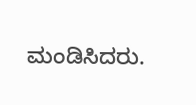ಮಂಡಿಸಿದರು.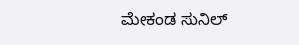ಮೇಕಂಡ ಸುನಿಲ್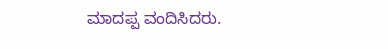ಮಾದಪ್ಪ ವಂದಿಸಿದರು.